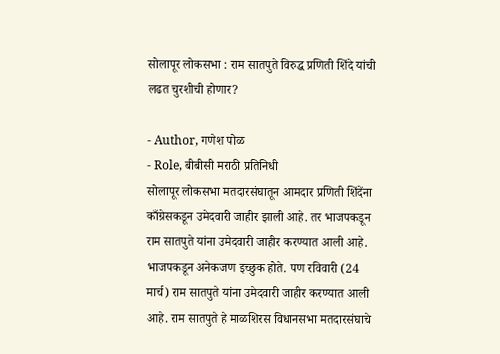सोलापूर लोकसभा : राम सातपुते विरुद्ध प्रणिती शिंदे यांची लढत चुरशीची होणार?

- Author, गणेश पोळ
- Role, बीबीसी मराठी प्रतिनिधी
सोलापूर लोकसभा मतदारसंघातून आमदार प्रणिती शिंदेंना काँग्रेसकडून उमेदवारी जाहीर झाली आहे. तर भाजपकडून राम सातपुते यांना उमेदवारी जाहीर करण्यात आली आहे.
भाजपकडून अनेकजण इच्छुक होते. पण रविवारी (24 मार्च) राम सातपुते यांना उमेदवारी जाहीर करण्यात आली आहे. राम सातपुते हे माळशिरस विधानसभा मतदारसंघाचे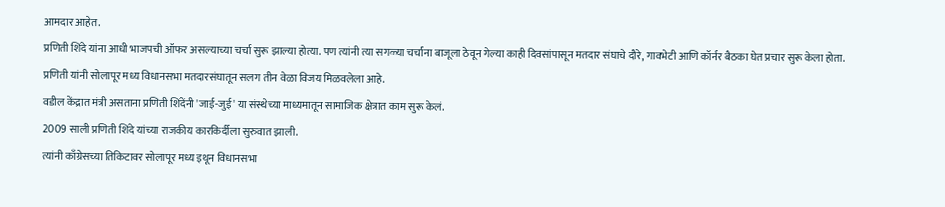आमदार आहेत.
प्रणिती शिंदे यांना आधी भाजपची ऑफर असल्याच्या चर्चा सुरू झाल्या होत्या. पण त्यांनी त्या सगळ्या चर्चांना बाजूला ठेवून गेल्या काही दिवसांपासून मतदार संघाचे दौरे, गावभेटी आणि कॉर्नर बैठका घेत प्रचार सुरू केला होता.
प्रणिती यांनी सोलापूर मध्य विधानसभा मतदारसंघातून सलग तीन वेळा विजय मिळवलेला आहे.
वडील केंद्रात मंत्री असताना प्रणिती शिंदेंनी 'जाई-जुई' या संस्थेच्या माध्यमातून सामाजिक क्षेत्रात काम सुरू केलं.
2009 साली प्रणिती शिंदे यांच्या राजकीय कारकिर्दीला सुरुवात झाली.
त्यांनी काँग्रेसच्या तिकिटावर सोलापूर मध्य इथून विधानसभा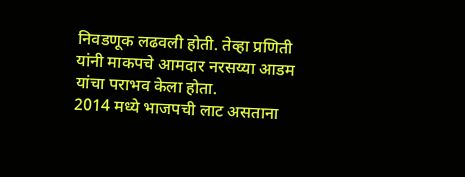निवडणूक लढवली होती. तेव्हा प्रणिती यांनी माकपचे आमदार नरसय्या आडम यांचा पराभव केला होता.
2014 मध्ये भाजपची लाट असताना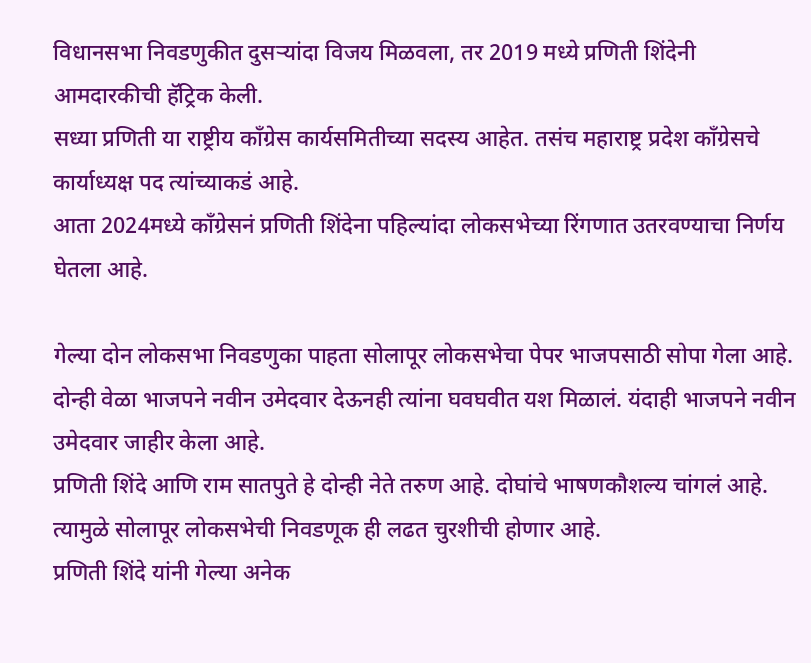विधानसभा निवडणुकीत दुसऱ्यांदा विजय मिळवला, तर 2019 मध्ये प्रणिती शिंदेनी आमदारकीची हॅट्रिक केली.
सध्या प्रणिती या राष्ट्रीय काँग्रेस कार्यसमितीच्या सदस्य आहेत. तसंच महाराष्ट्र प्रदेश काँग्रेसचे कार्याध्यक्ष पद त्यांच्याकडं आहे.
आता 2024मध्ये काँग्रेसनं प्रणिती शिंदेना पहिल्यांदा लोकसभेच्या रिंगणात उतरवण्याचा निर्णय घेतला आहे.

गेल्या दोन लोकसभा निवडणुका पाहता सोलापूर लोकसभेचा पेपर भाजपसाठी सोपा गेला आहे.
दोन्ही वेळा भाजपने नवीन उमेदवार देऊनही त्यांना घवघवीत यश मिळालं. यंदाही भाजपने नवीन उमेदवार जाहीर केला आहे.
प्रणिती शिंदे आणि राम सातपुते हे दोन्ही नेते तरुण आहे. दोघांचे भाषणकौशल्य चांगलं आहे. त्यामुळे सोलापूर लोकसभेची निवडणूक ही लढत चुरशीची होणार आहे.
प्रणिती शिंदे यांनी गेल्या अनेक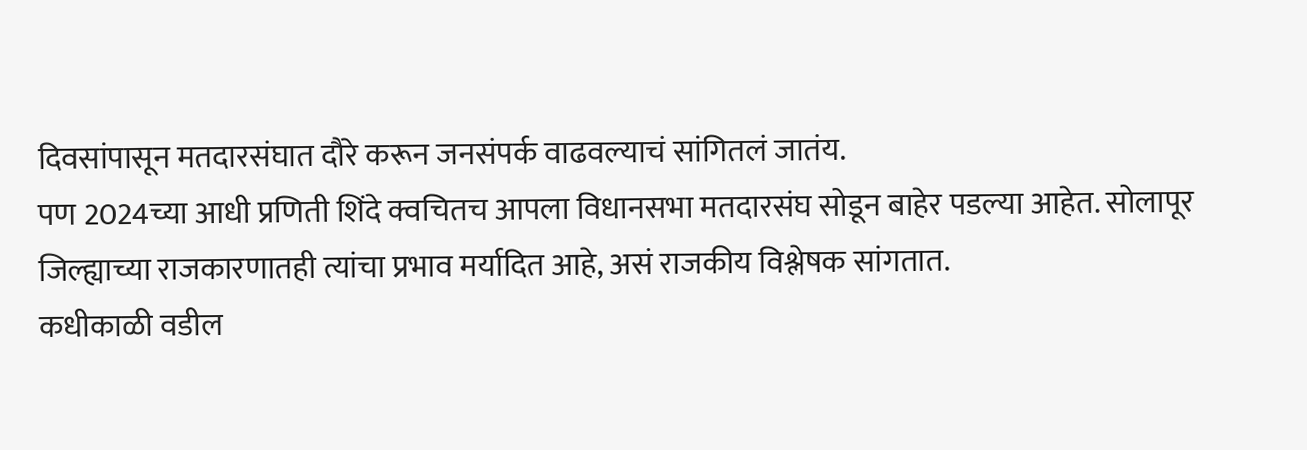दिवसांपासून मतदारसंघात दौरे करून जनसंपर्क वाढवल्याचं सांगितलं जातंय.
पण 2024च्या आधी प्रणिती शिंदे क्वचितच आपला विधानसभा मतदारसंघ सोडून बाहेर पडल्या आहेत. सोलापूर जिल्ह्याच्या राजकारणातही त्यांचा प्रभाव मर्यादित आहे, असं राजकीय विश्लेषक सांगतात.
कधीकाळी वडील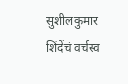सुशीलकुमार शिंदेंचं वर्चस्व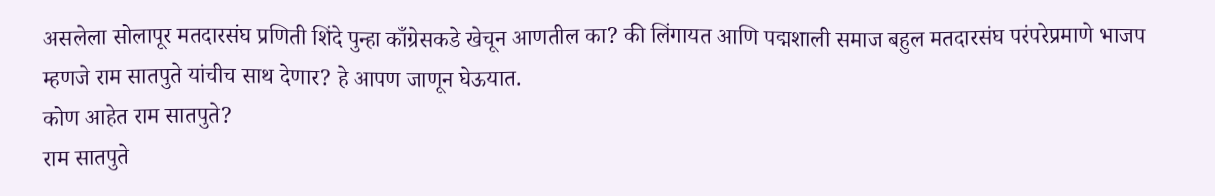असलेला सोलापूर मतदारसंघ प्रणिती शिंदे पुन्हा काँग्रेसकडे खेचून आणतील का? की लिंगायत आणि पद्मशाली समाज बहुल मतदारसंघ परंपरेप्रमाणे भाजप म्हणजे राम सातपुते यांचीच साथ देणार? हे आपण जाणून घेऊयात.
कोण आहेत राम सातपुते?
राम सातपुते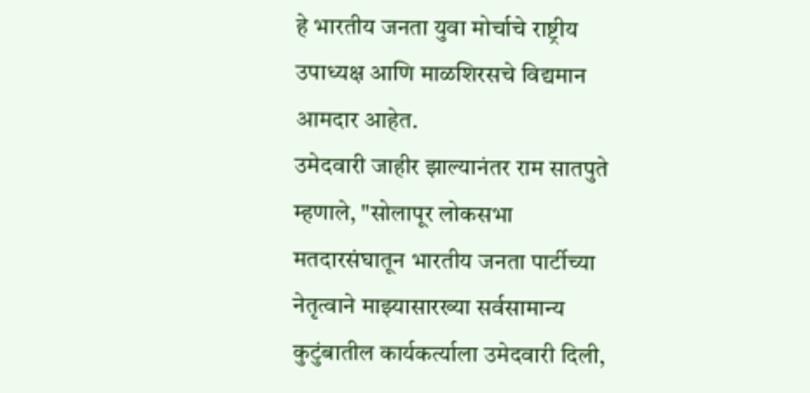हे भारतीय जनता युवा मोर्चाचे राष्ट्रीय उपाध्यक्ष आणि माळशिरसचे विद्यमान आमदार आहेत.
उमेदवारी जाहीर झाल्यानंतर राम सातपुते म्हणाले, "सोलापूर लोकसभा मतदारसंघातून भारतीय जनता पार्टीच्या नेतृत्वाने माझ्यासारख्या सर्वसामान्य कुटुंबातील कार्यकर्त्याला उमेदवारी दिली,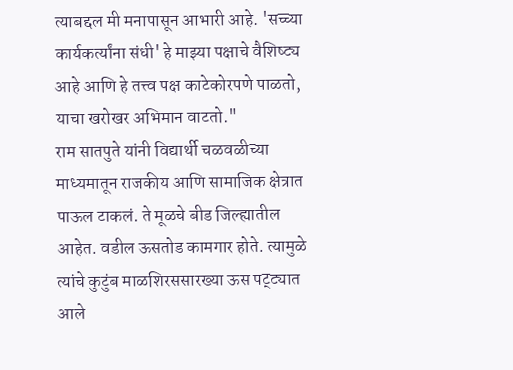त्याबद्दल मी मनापासून आभारी आहे. 'सच्च्या कार्यकर्त्यांना संधी' हे माझ्या पक्षाचे वैशिष्ट्य आहे आणि हे तत्त्व पक्ष काटेकोरपणे पाळतो, याचा खरोखर अभिमान वाटतो."
राम सातपुते यांनी विद्यार्थी चळवळीच्या माध्यमातून राजकीय आणि सामाजिक क्षेत्रात पाऊल टाकलं. ते मूळचे बीड जिल्ह्यातील आहेत. वडील ऊसतोड कामगार होते. त्यामुळे त्यांचे कुटुंब माळशिरससारख्या ऊस पट्ट्यात आले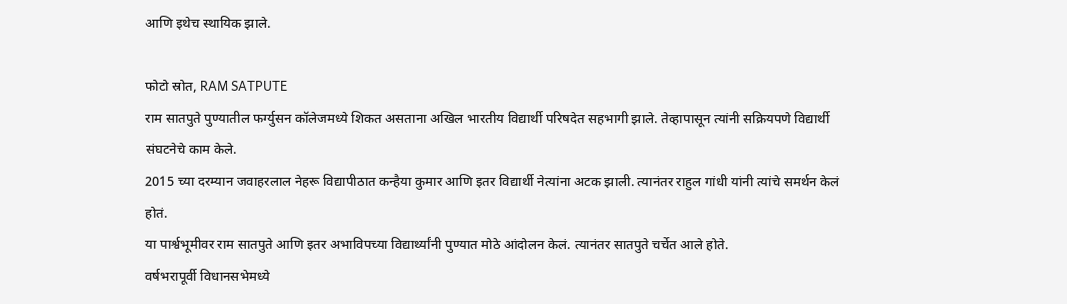आणि इथेच स्थायिक झाले.

फोटो स्रोत, RAM SATPUTE
राम सातपुते पुण्यातील फर्ग्युसन कॉलेजमध्ये शिकत असताना अखिल भारतीय विद्यार्थी परिषदेत सहभागी झाले. तेव्हापासून त्यांनी सक्रियपणे विद्यार्थी संघटनेचे काम केले.
2015 च्या दरम्यान जवाहरलाल नेहरू विद्यापीठात कन्हैया कुमार आणि इतर विद्यार्थी नेत्यांना अटक झाली. त्यानंतर राहुल गांधी यांनी त्यांचे समर्थन केलं होतं.
या पार्श्वभूमीवर राम सातपुते आणि इतर अभाविपच्या विद्यार्थ्यांनी पुण्यात मोठे आंदोलन केलं. त्यानंतर सातपुते चर्चेत आले होते.
वर्षभरापूर्वी विधानसभेमध्ये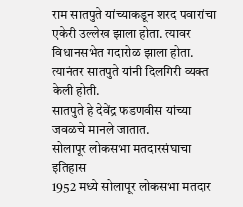राम सातपुते यांच्याकडून शरद पवारांचा एकेरी उल्लेख झाला होता. त्यावर विधानसभेत गदारोळ झाला होता. त्यानंतर सातपुते यांनी दिलगिरी व्यक्त केली होती.
सातपुते हे देवेंद्र फडणवीस यांच्या जवळचे मानले जातात.
सोलापूर लोकसभा मतदारसंघाचा इतिहास
1952 मध्ये सोलापूर लोकसभा मतदार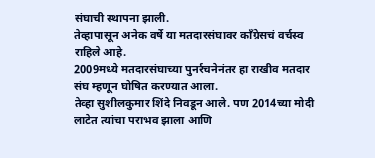संघाची स्थापना झाली.
तेव्हापासून अनेक वर्षे या मतदारसंघावर काँग्रेसचं वर्चस्व राहिले आहे.
2009मध्ये मतदारसंघाच्या पुनर्रचनेनंतर हा राखीव मतदार संघ म्हणून घोषित करण्यात आला.
तेव्हा सुशीलकुमार शिंदे निवडून आले. पण 2014च्या मोदी लाटेत त्यांचा पराभव झाला आणि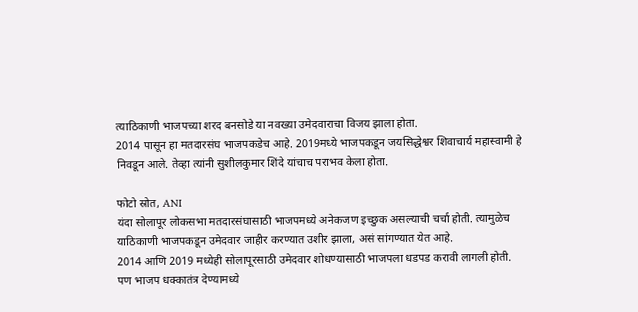त्याठिकाणी भाजपच्या शरद बनसोडे या नवख्या उमेदवाराचा विजय झाला होता.
2014 पासून हा मतदारसंघ भाजपकडेच आहे. 2019मध्ये भाजपकडून जयसिद्धेश्वर शिवाचार्य महास्वामी हे निवडून आले. तेव्हा त्यांनी सुशीलकुमार शिंदे यांचाच पराभव केला होता.

फोटो स्रोत, ANI
यंदा सोलापूर लोकसभा मतदारसंघासाठी भाजपमध्ये अनेकजण इच्छुक असल्याची चर्चा होती. त्यामुळेच याठिकाणी भाजपकडून उमेदवार जाहीर करण्यात उशीर झाला, असं सांगण्यात येत आहे.
2014 आणि 2019 मध्येही सोलापूरसाठी उमेदवार शोधण्यासाठी भाजपला धडपड करावी लागली होती.
पण भाजप धक्कातंत्र देण्यामध्ये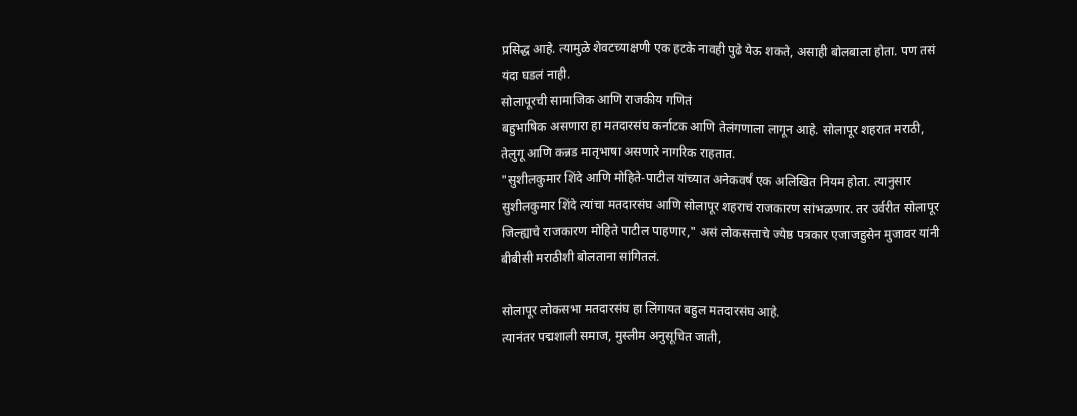प्रसिद्ध आहे. त्यामुळे शेवटच्याक्षणी एक हटके नावही पुढे येऊ शकते, असाही बोलबाला होता. पण तसं यंदा घडलं नाही.
सोलापूरची सामाजिक आणि राजकीय गणितं
बहुभाषिक असणारा हा मतदारसंघ कर्नाटक आणि तेलंगणाला लागून आहे. सोलापूर शहरात मराठी, तेलुगू आणि कन्नड मातृभाषा असणारे नागरिक राहतात.
"सुशीलकुमार शिंदे आणि मोहिते-पाटील यांच्यात अनेकवर्षं एक अलिखित नियम होता. त्यानुसार सुशीलकुमार शिंदे त्यांचा मतदारसंघ आणि सोलापूर शहराचं राजकारण सांभळणार. तर उर्वरीत सोलापूर जिल्ह्याचे राजकारण मोहिते पाटील पाहणार," असं लोकसत्ताचे ज्येष्ठ पत्रकार एजाजहुसेन मुजावर यांनी बीबीसी मराठीशी बोलताना सांगितलं.

सोलापूर लोकसभा मतदारसंघ हा लिंगायत बहुल मतदारसंघ आहे.
त्यानंतर पद्मशाली समाज, मुस्लीम अनुसूचित जाती,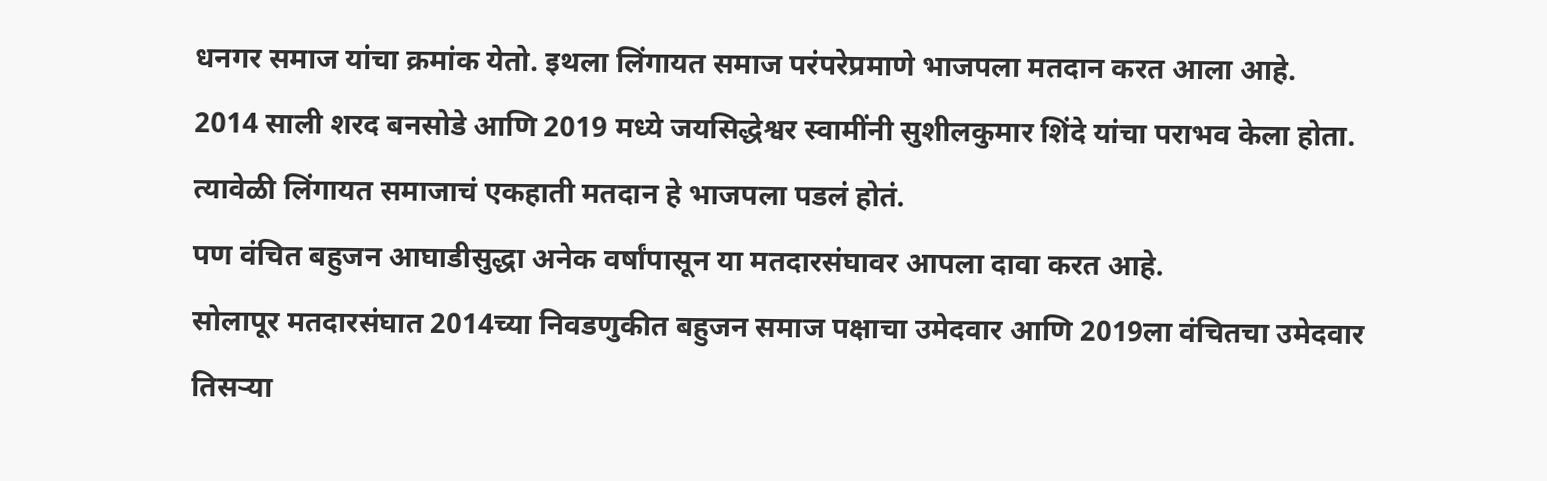धनगर समाज यांचा क्रमांक येतो. इथला लिंगायत समाज परंपरेप्रमाणे भाजपला मतदान करत आला आहे.
2014 साली शरद बनसोडे आणि 2019 मध्ये जयसिद्धेश्वर स्वामींनी सुशीलकुमार शिंदे यांचा पराभव केला होता. त्यावेळी लिंगायत समाजाचं एकहाती मतदान हे भाजपला पडलं होतं.
पण वंचित बहुजन आघाडीसुद्धा अनेक वर्षांपासून या मतदारसंघावर आपला दावा करत आहे.
सोलापूर मतदारसंघात 2014च्या निवडणुकीत बहुजन समाज पक्षाचा उमेदवार आणि 2019ला वंचितचा उमेदवार तिसऱ्या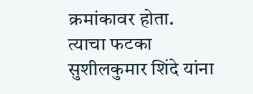क्रमांकावर होता.
त्याचा फटका सुशीलकुमार शिंदे यांना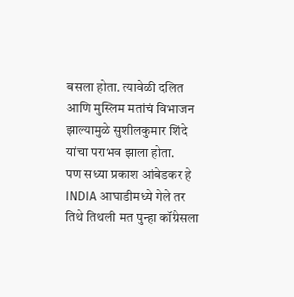बसला होता. त्यावेळी दलित आणि मुस्लिम मतांचं विभाजन झाल्यामुळे सुशीलकुमार शिंदे यांचा पराभव झाला होता.
पण सध्या प्रकाश आंबेडकर हे INDIA आघाडीमध्ये गेले तर तिथे तिथली मत पुन्हा कॉंग्रेसला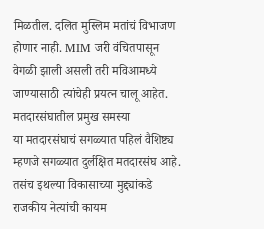मिळतील. दलित मुस्लिम मतांचं विभाजण होणार नाही. MIM जरी वंचितपासून वेगळी झाली असली तरी मविआमध्ये जाण्यासाठी त्यांचेही प्रयत्न चालू आहेत.
मतदारसंघातील प्रमुख समस्या
या मतदारसंघाचं सगळ्यात पहिलं वैशिष्ट्य म्हणजे सगळ्यात दुर्लक्षित मतदारसंघ आहे.
तसंच इथल्या विकासाच्या मुद्द्यांकडे राजकीय नेत्यांची कायम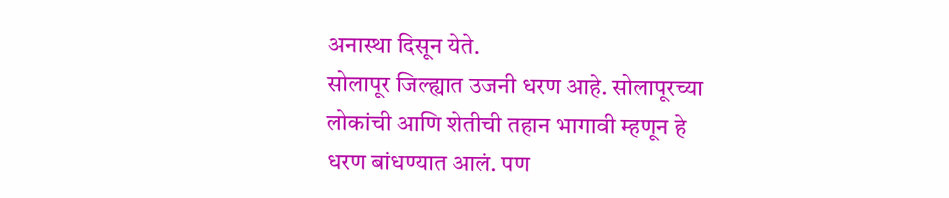अनास्था दिसून येते.
सोलापूर जिल्ह्यात उजनी धरण आहे. सोलापूरच्या लोकांची आणि शेतीची तहान भागावी म्हणून हे धरण बांधण्यात आलं. पण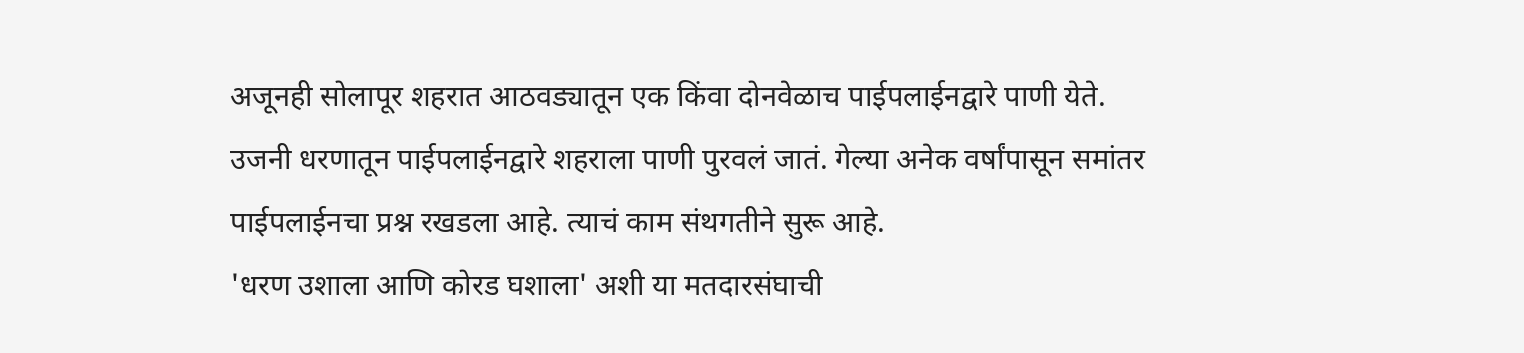अजूनही सोलापूर शहरात आठवड्यातून एक किंवा दोनवेळाच पाईपलाईनद्वारे पाणी येते. उजनी धरणातून पाईपलाईनद्वारे शहराला पाणी पुरवलं जातं. गेल्या अनेक वर्षांपासून समांतर पाईपलाईनचा प्रश्न रखडला आहे. त्याचं काम संथगतीने सुरू आहे.
'धरण उशाला आणि कोरड घशाला' अशी या मतदारसंघाची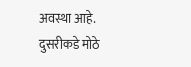अवस्था आहे.
दुसरीकडे मोठे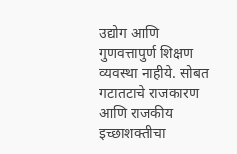उद्योग आणि गुणवत्तापुर्ण शिक्षण व्यवस्था नाहीये. सोबत गटातटाचे राजकारण आणि राजकीय इच्छाशक्तीचा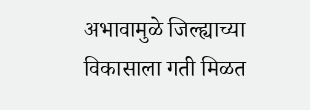अभावामुळे जिल्ह्याच्या विकासाला गती मिळत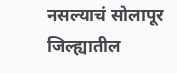नसल्याचं सोलापूर जिल्ह्यातील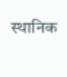स्थानिक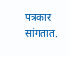पत्रकार सांगतात.